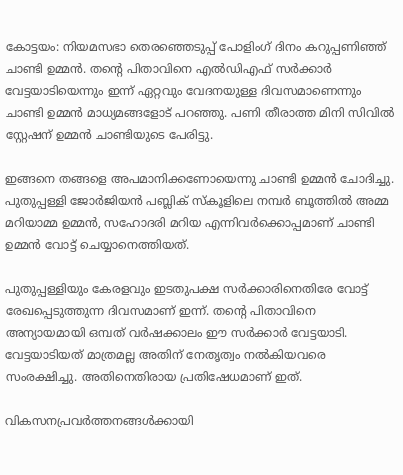കോട്ടയം: നിയമസഭാ തെരഞ്ഞെടുപ്പ് പോളിംഗ് ദിനം കറുപ്പണിഞ്ഞ് ചാണ്ടി ഉമ്മൻ. തന്‍റെ പിതാവിനെ എൽഡിഎഫ് സർക്കാർ വേട്ടയാടിയെന്നും ഇന്ന് ഏറ്റവും വേദനയുള്ള ദിവസമാണെന്നും ചാണ്ടി ഉമ്മൻ മാധ്യമങ്ങളോട് പറഞ്ഞു. പണി തീരാത്ത മിനി സിവിൽ സ്റ്റേഷന് ഉമ്മൻ ചാണ്ടിയുടെ പേരിട്ടു.

ഇങ്ങനെ തങ്ങളെ അപമാനിക്കണോയെന്നു ചാണ്ടി ഉമ്മൻ ചോദിച്ചു. പുതുപ്പള്ളി ജോർജിയൻ പബ്ലിക് സ്‌കൂളിലെ നമ്പർ ബൂത്തിൽ അമ്മ മറിയാമ്മ ഉമ്മൻ, സഹോദരി മറിയ എന്നിവർക്കൊപ്പമാണ് ചാണ്ടി ഉമ്മൻ വോട്ട് ചെയ്യാനെത്തിയത്.

പുതുപ്പള്ളിയും കേരളവും ഇടതുപക്ഷ സർക്കാരിനെതിരേ വോട്ട് രേഖപ്പെടുത്തുന്ന ദിവസമാണ് ഇന്ന്. തന്‍റെ പിതാവിനെ അന്യായമായി ഒമ്പത് വർഷക്കാലം ഈ സർക്കാർ വേട്ടയാടി. വേട്ടയാടിയത് മാത്രമല്ല അതിന് നേതൃത്വം നൽകിയവരെ സംരക്ഷിച്ചു. അതിനെതിരായ പ്രതിഷേധമാണ് ഇത്.

വികസനപ്രവർത്തനങ്ങൾക്കായി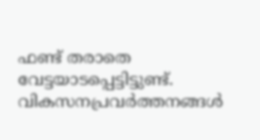ഫണ്ട് തരാതെ വേട്ടയാടപ്പെട്ടിട്ടുണ്ട്. വികസനപ്രവർത്തനങ്ങൾ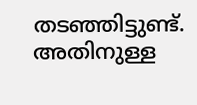തടഞ്ഞിട്ടുണ്ട്. അതിനുള്ള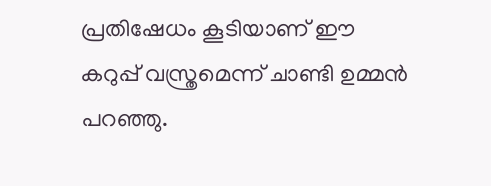പ്രതിഷേധം കൂടിയാണ് ഈ കറുപ്പ് വസ്ത്രമെന്ന് ചാണ്ടി ഉമ്മൻ പറഞ്ഞു.